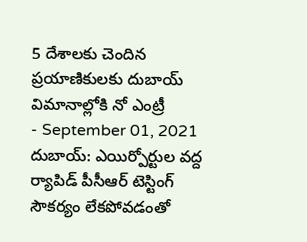5 దేశాలకు చెందిన ప్రయాణికులకు దుబాయ్ విమానాల్లోకి నో ఎంట్రీ
- September 01, 2021
దుబాయ్: ఎయిర్పోర్టుల వద్ద ర్యాపిడ్ పీసీఆర్ టెస్టింగ్ సౌకర్యం లేకపోవడంతో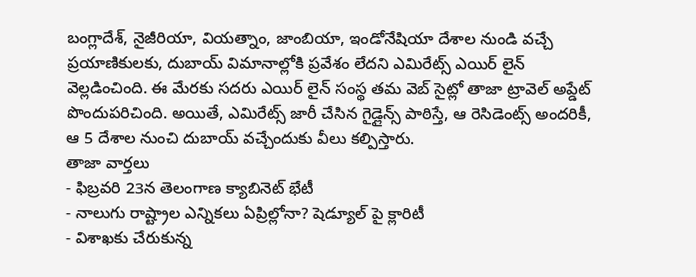బంగ్లాదేశ్, నైజీరియా, వియత్నాం, జాంబియా, ఇండోనేషియా దేశాల నుండి వచ్చే ప్రయాణికులకు, దుబాయ్ విమానాల్లోకి ప్రవేశం లేదని ఎమిరేట్స్ ఎయిర్ లైన్ వెల్లడించింది. ఈ మేరకు సదరు ఎయిర్ లైన్ సంస్థ తమ వెబ్ సైట్లో తాజా ట్రావెల్ అప్డేట్ పొందుపరిచింది. అయితే, ఎమిరేట్స్ జారీ చేసిన గైడ్లైన్స్ పాఠిస్తే, ఆ రెసిడెంట్స్ అందరికీ, ఆ 5 దేశాల నుంచి దుబాయ్ వచ్చేందుకు వీలు కల్పిస్తారు.
తాజా వార్తలు
- ఫిబ్రవరి 23న తెలంగాణ క్యాబినెట్ భేటీ
- నాలుగు రాష్ట్రాల ఎన్నికలు ఏప్రిల్లోనా? షెడ్యూల్ పై క్లారిటీ
- విశాఖకు చేరుకున్న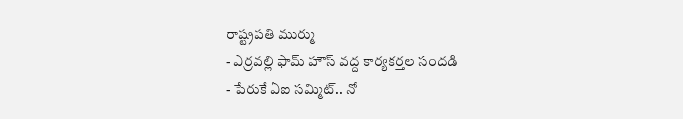రాష్ట్రపతి ముర్ము
- ఎర్రవల్లి ఫామ్ హౌస్ వద్ద కార్యకర్తల సందడి
- పేరుకే ఏఐ సమ్మిట్.. నో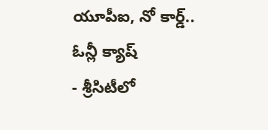యూపీఐ, నో కార్డ్.. ఓన్లీ క్యాష్
- శ్రీసిటీలో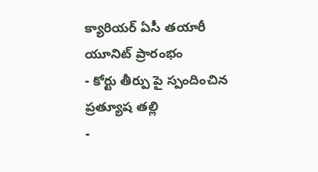క్యారియర్ ఏసీ తయారీ యూనిట్ ప్రారంభం
- కోర్టు తీర్పు పై స్పందించిన ప్రత్యూష తల్లి
-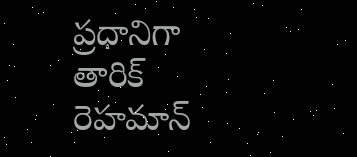ప్రధానిగా తారిక్ రెహమాన్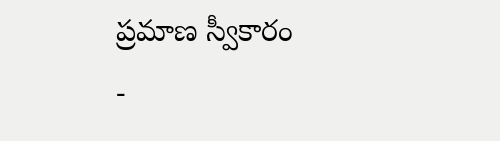ప్రమాణ స్వీకారం
-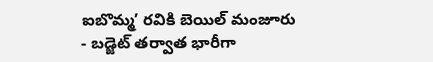ఐబొమ్మ’ రవికి బెయిల్ మంజూరు
- బడ్జెట్ తర్వాత భారీగా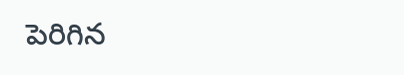పెరిగిన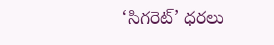‘సిగరెట్’ ధరలు